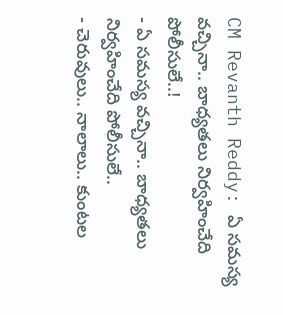CM Revanth Reddy: ఏ సమస్య వచ్చినా.. బాధ్యతలు నిర్వహించేది పోలీసులే..!
- ఏ సమస్య వచ్చినా.. బాధ్యతలు నిర్వహించేది పోలీసులే..
- చెరువులు.. నాలాలు.. కుంటల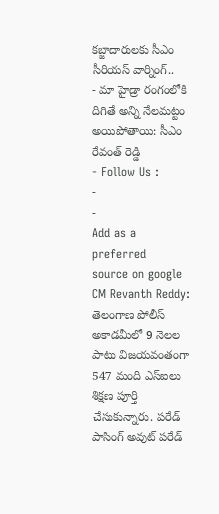కబ్జాదారులకు సీఎం సీరియస్ వార్నింగ్..
- మా హైడ్రా రంగంలోకి దిగితే అన్ని నేలమట్టం అయిపోతాయి: సీఎం రేవంత్ రెడ్డి
- Follow Us :
-
-
Add as a preferred
source on google
CM Revanth Reddy: తెలంగాణ పోలీస్ అకాడమీలో 9 నెలల పాటు విజయవంతంగా 547 మంది ఎస్ఐలు శిక్షణ పూర్తి చేసుకున్నారు. పరేడ్ పాసింగ్ అవుట్ పరేడ్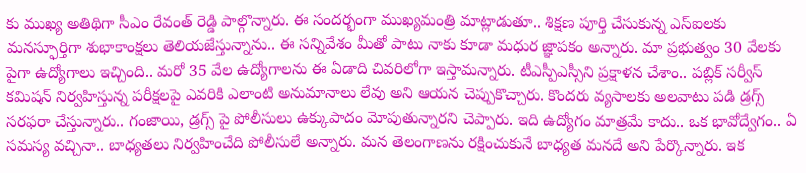కు ముఖ్య అతిథిగా సీఎం రేవంత్ రెడ్డి పాల్గొన్నారు. ఈ సందర్భంగా ముఖ్యమంత్రి మాట్లాడుతూ.. శిక్షణ పూర్తి చేసుకున్న ఎస్ఐలకు మనస్ఫూర్తిగా శుభాకాంక్షలు తెలియజేస్తున్నాను.. ఈ సన్నివేశం మీతో పాటు నాకు కూడా మధుర జ్ఞాపకం అన్నారు. మా ప్రభుత్వం 30 వేలకు పైగా ఉద్యోగాలు ఇచ్చింది.. మరో 35 వేల ఉద్యోగాలను ఈ ఏడాది చివరిలోగా ఇస్తామన్నారు. టీఎస్పీఎస్సీని ప్రక్షాళన చేశాం.. పబ్లిక్ సర్వీస్ కమిషన్ నిర్వహిస్తున్న పరీక్షలపై ఎవరికి ఎలాంటి అనుమానాలు లేవు అని ఆయన చెప్పుకొచ్చారు. కొందరు వ్యసాలకు అలవాటు పడి డ్రగ్స్ సరఫరా చేస్తున్నారు.. గంజాయి, డ్రగ్స్ పై పోలీసులు ఉక్కుపాదం మోపుతున్నారని చెప్పారు. ఇది ఉద్యోగం మాత్రమే కాదు.. ఒక భావోద్వేగం.. ఏ సమస్య వచ్చినా.. బాధ్యతలు నిర్వహించేది పోలీసులే అన్నారు. మన తెలంగాణను రక్షించుకునే బాధ్యత మనదే అని పేర్కొన్నారు. ఇక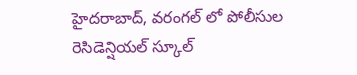హైదరాబాద్, వరంగల్ లో పోలీసుల రెసిడెన్షియల్ స్కూల్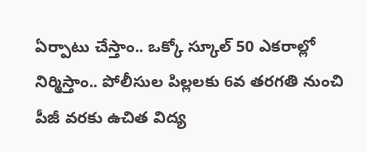ఏర్పాటు చేస్తాం.. ఒక్కో స్కూల్ 50 ఎకరాల్లో నిర్మిస్తాం.. పోలీసుల పిల్లలకు 6వ తరగతి నుంచి పీజీ వరకు ఉచిత విద్య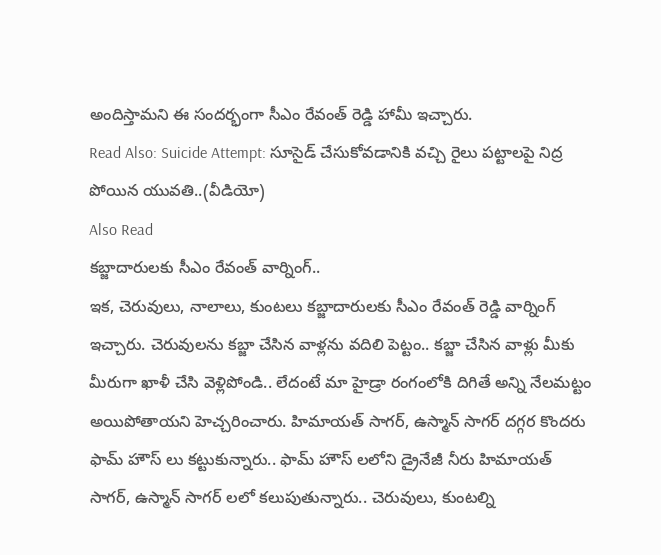అందిస్తామని ఈ సందర్భంగా సీఎం రేవంత్ రెడ్డి హామీ ఇచ్చారు.
Read Also: Suicide Attempt: సూసైడ్ చేసుకోవడానికి వచ్చి రైలు పట్టాలపై నిద్ర పోయిన యువతి..(వీడియో)
Also Read
కబ్జాదారులకు సీఎం రేవంత్ వార్నింగ్..
ఇక, చెరువులు, నాలాలు, కుంటలు కబ్జాదారులకు సీఎం రేవంత్ రెడ్డి వార్నింగ్ ఇచ్చారు. చెరువులను కబ్జా చేసిన వాళ్లను వదిలి పెట్టం.. కబ్జా చేసిన వాళ్లు మీకు మీరుగా ఖాళీ చేసి వెళ్లిపోండి.. లేదంటే మా హైడ్రా రంగంలోకి దిగితే అన్ని నేలమట్టం అయిపోతాయని హెచ్చరించారు. హిమాయత్ సాగర్, ఉస్మాన్ సాగర్ దగ్గర కొందరు ఫామ్ హౌస్ లు కట్టుకున్నారు.. ఫామ్ హౌస్ లలోని డ్రైనేజీ నీరు హిమాయత్ సాగర్, ఉస్మాన్ సాగర్ లలో కలుపుతున్నారు.. చెరువులు, కుంటల్ని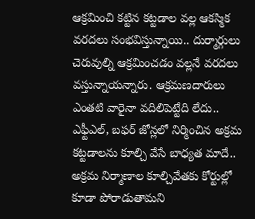ఆక్రమించి కట్టిన కట్టడాల వల్ల ఆకస్మిక వరదలు సంభవిస్తున్నాయి.. దుర్మార్గులు చెరువుల్ని ఆక్రమించడం వల్లనే వరదలు వస్తున్నాయన్నారు. ఆక్రమణదారులు ఎంతటి వారైనా వదిలిపెట్టేది లేదు.. ఎఫ్టీఎల్, బఫర్ జోన్లలో నిర్మించిన అక్రమ కట్టడాలను కూల్చి వేసే బాధ్యత మాదే.. అక్రమ నిర్మాణాల కూల్చివేతకు కోర్టుల్లో కూడా పోరాడుతామని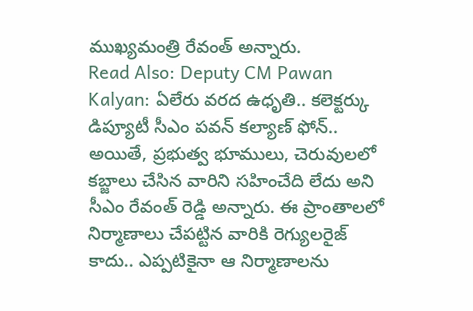ముఖ్యమంత్రి రేవంత్ అన్నారు.
Read Also: Deputy CM Pawan Kalyan: ఏలేరు వరద ఉధృతి.. కలెక్టర్కు డిప్యూటీ సీఎం పవన్ కల్యాణ్ ఫోన్..
అయితే, ప్రభుత్వ భూములు, చెరువులలో కబ్జాలు చేసిన వారిని సహించేది లేదు అని సీఎం రేవంత్ రెడ్డి అన్నారు. ఈ ప్రాంతాలలో నిర్మాణాలు చేపట్టిన వారికి రెగ్యులరైజ్ కాదు.. ఎప్పటికైనా ఆ నిర్మాణాలను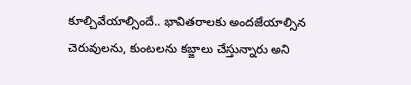కూల్చివేయాల్సిందే.. భావితరాలకు అందజేయాల్సిన చెరువులను, కుంటలను కబ్జాలు చేస్తున్నారు అని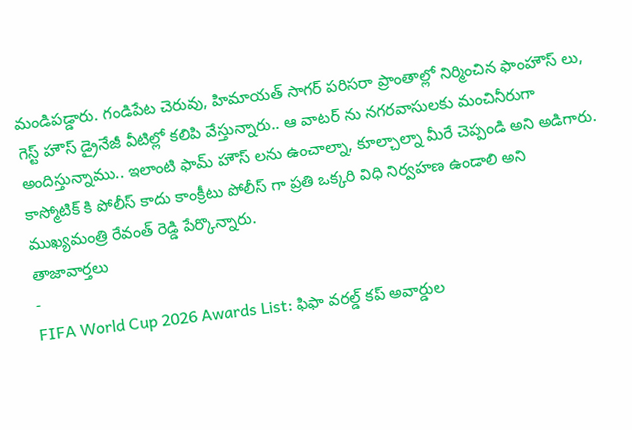మండిపడ్డారు. గండిపేట చెరువు, హిమాయత్ సాగర్ పరిసరా ప్రాంతాల్లో నిర్మించిన ఫాంహౌస్ లు, గెస్ట్ హౌస్ డ్రైనేజీ వీటిల్లో కలిపి వేస్తున్నారు.. ఆ వాటర్ ను నగరవాసులకు మంచినీరుగా అందిస్తున్నాము.. ఇలాంటి ఫామ్ హౌస్ లను ఉంచాల్నా, కూల్చాల్నా మీరే చెప్పండి అని అడిగారు. కాస్మోటిక్ కి పోలీస్ కాదు కాంక్రీటు పోలీస్ గా ప్రతి ఒక్కరి విధి నిర్వహణ ఉండాలి అని ముఖ్యమంత్రి రేవంత్ రెడ్డి పేర్కొన్నారు.
తాజావార్తలు
-
FIFA World Cup 2026 Awards List: ఫిఫా వరల్డ్ కప్ అవార్డుల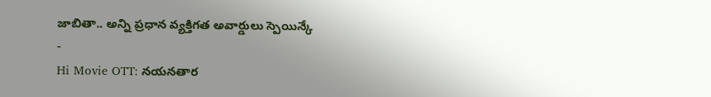జాబితా.. అన్ని ప్రధాన వ్యక్తిగత అవార్డులు స్పెయిన్కే
-
Hi Movie OTT: నయనతార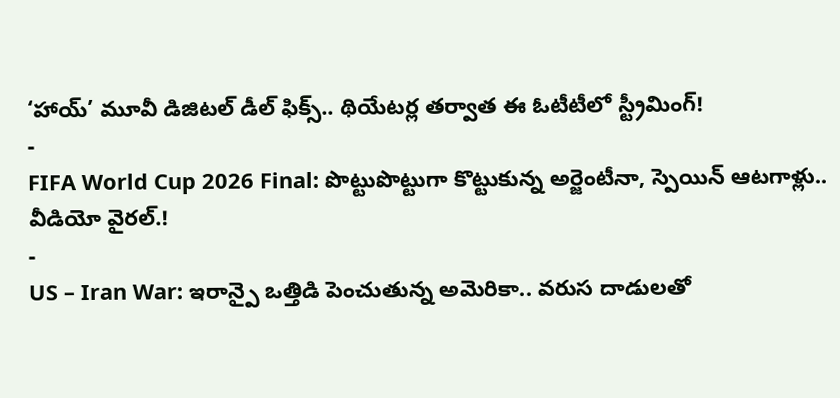‘హాయ్’ మూవీ డిజిటల్ డీల్ ఫిక్స్.. థియేటర్ల తర్వాత ఈ ఓటీటీలో స్ట్రీమింగ్!
-
FIFA World Cup 2026 Final: పొట్టుపొట్టుగా కొట్టుకున్న అర్జెంటీనా, స్పెయిన్ ఆటగాళ్లు.. వీడియో వైరల్.!
-
US – Iran War: ఇరాన్పై ఒత్తిడి పెంచుతున్న అమెరికా.. వరుస దాడులతో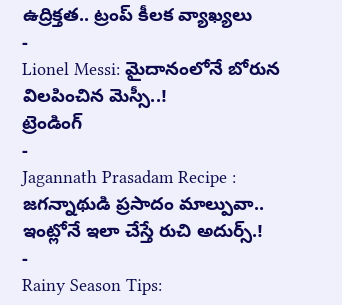ఉద్రిక్తత.. ట్రంప్ కీలక వ్యాఖ్యలు
-
Lionel Messi: మైదానంలోనే బోరున విలపించిన మెస్సీ..!
ట్రెండింగ్
-
Jagannath Prasadam Recipe : జగన్నాథుడి ప్రసాదం మాల్పువా.. ఇంట్లోనే ఇలా చేస్తే రుచి అదుర్స్.!
-
Rainy Season Tips: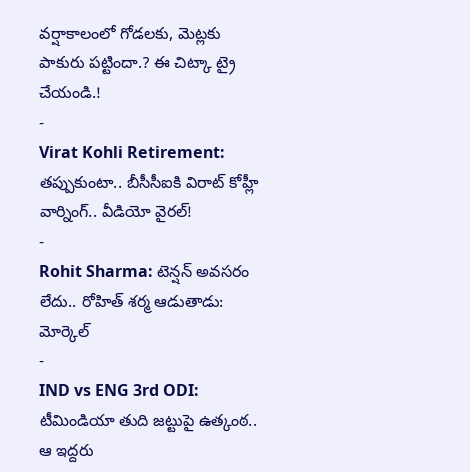వర్షాకాలంలో గోడలకు, మెట్లకు పాకురు పట్టిందా.? ఈ చిట్కా ట్రై చేయండి.!
-
Virat Kohli Retirement: తప్పుకుంటా.. బీసీసీఐకి విరాట్ కోహ్లీ వార్నింగ్.. వీడియో వైరల్!
-
Rohit Sharma: టెన్షన్ అవసరం లేదు.. రోహిత్ శర్మ ఆడుతాడు: మోర్కెల్
-
IND vs ENG 3rd ODI: టీమిండియా తుది జట్టుపై ఉత్కంఠ.. ఆ ఇద్దరు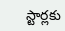స్టార్లకు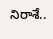నిరాశే..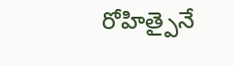రోహిత్పైనే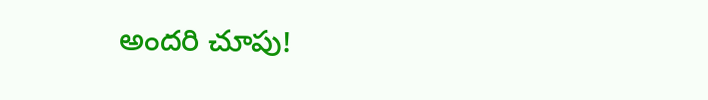అందరి చూపు!